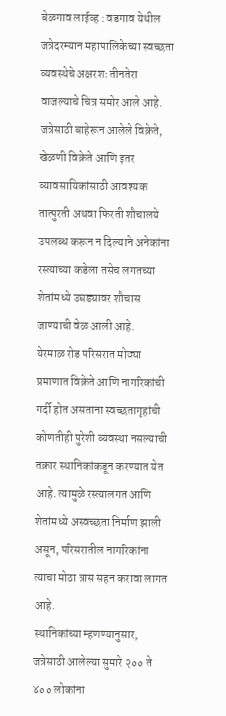बेळगाव लाईव्ह : वडगाव येथील जत्रेदरम्यान महापालिकेच्या स्वच्छता व्यवस्थेचे अक्षरशः तीनतेरा वाजल्याचे चित्र समोर आले आहे. जत्रेसाठी बाहेरून आलेले विक्रेते, खेळणी विक्रेते आणि इतर व्यावसायिकांसाठी आवश्यक तात्पुरती अथवा फिरती शौचालये उपलब्ध करून न दिल्याने अनेकांना रस्त्याच्या कडेला तसेच लगतच्या शेतांमध्ये उघड्यावर शौचास जाण्याची वेळ आली आहे.
येरमाळ रोड परिसरात मोठ्या प्रमाणात विक्रेते आणि नागरिकांची गर्दी होत असताना स्वच्छतागृहांची कोणतीही पुरेशी व्यवस्था नसल्याची तक्रार स्थानिकांकडून करण्यात येत आहे. त्यामुळे रस्त्यालगत आणि शेतांमध्ये अस्वच्छता निर्माण झाली असून, परिसरातील नागरिकांना त्याचा मोठा त्रास सहन करावा लागत आहे.
स्थानिकांच्या म्हणण्यानुसार, जत्रेसाठी आलेल्या सुमारे २०० ते ४०० लोकांना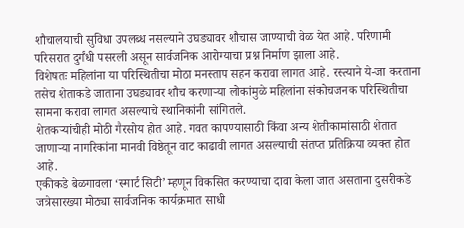शौचालयाची सुविधा उपलब्ध नसल्याने उघड्यावर शौचास जाण्याची वेळ येत आहे. परिणामी परिसरात दुर्गंधी पसरली असून सार्वजनिक आरोग्याचा प्रश्न निर्माण झाला आहे.
विशेषतः महिलांना या परिस्थितीचा मोठा मनस्ताप सहन करावा लागत आहे. रस्त्याने ये-जा करताना तसेच शेताकडे जाताना उघड्यावर शौच करणाऱ्या लोकांमुळे महिलांना संकोचजनक परिस्थितीचा सामना करावा लागत असल्याचे स्थानिकांनी सांगितले.
शेतकऱ्यांचीही मोठी गैरसोय होत आहे. गवत कापण्यासाठी किंवा अन्य शेतीकामांसाठी शेतात जाणाऱ्या नागरिकांना मानवी विष्ठेतून वाट काढावी लागत असल्याची संतप्त प्रतिक्रिया व्यक्त होत आहे.
एकीकडे बेळगावला ‘स्मार्ट सिटी’ म्हणून विकसित करण्याचा दावा केला जात असताना दुसरीकडे जत्रेसारख्या मोठ्या सार्वजनिक कार्यक्रमात साधी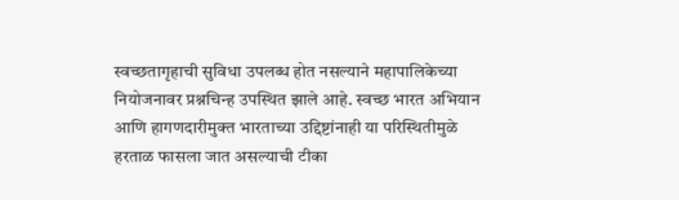स्वच्छतागृहाची सुविधा उपलब्ध होत नसल्याने महापालिकेच्या नियोजनावर प्रश्नचिन्ह उपस्थित झाले आहे. स्वच्छ भारत अभियान आणि हागणदारीमुक्त भारताच्या उद्दिष्टांनाही या परिस्थितीमुळे हरताळ फासला जात असल्याची टीका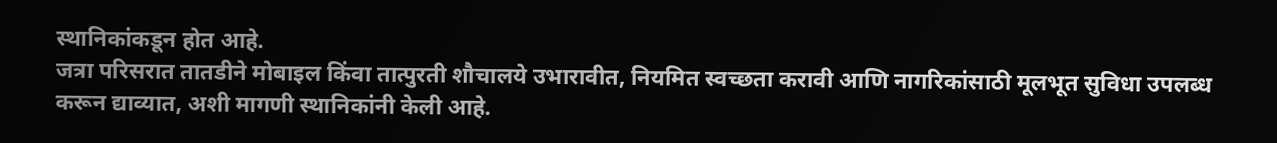स्थानिकांकडून होत आहे.
जत्रा परिसरात तातडीने मोबाइल किंवा तात्पुरती शौचालये उभारावीत, नियमित स्वच्छता करावी आणि नागरिकांसाठी मूलभूत सुविधा उपलब्ध करून द्याव्यात, अशी मागणी स्थानिकांनी केली आहे.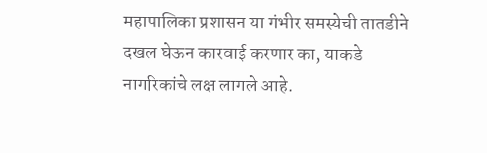महापालिका प्रशासन या गंभीर समस्येची तातडीने दखल घेऊन कारवाई करणार का, याकडे नागरिकांचे लक्ष लागले आहे.